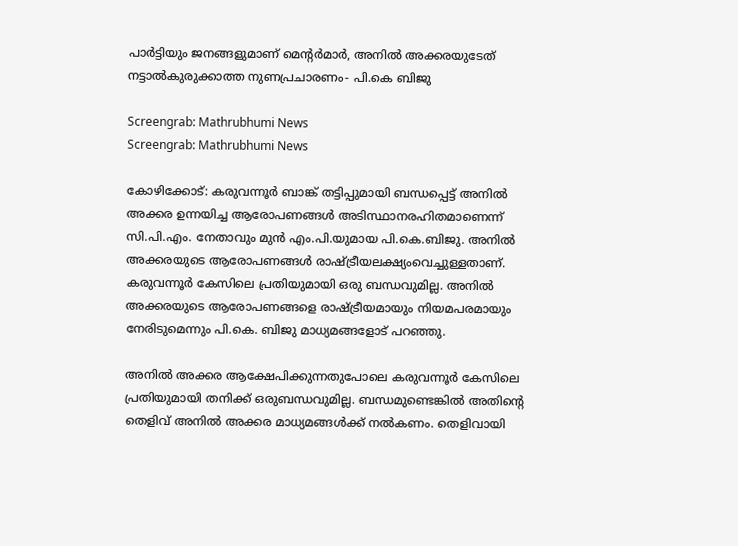പാർട്ടിയും ജനങ്ങളുമാണ് മെന്റർമാർ, അനിൽ അക്കരയുടേത് നട്ടാൽകുരുക്കാത്ത നുണപ്രചാരണം- പി.കെ ബിജു

Screengrab: Mathrubhumi News
Screengrab: Mathrubhumi News

കോഴിക്കോട്: കരുവന്നൂർ ബാങ്ക് തട്ടിപ്പുമായി ബന്ധപ്പെട്ട് അനിൽ അക്കര ഉന്നയിച്ച ആരോപണങ്ങൾ അടിസ്ഥാനരഹിതമാണെന്ന് സി.പി.എം. നേതാവും മുൻ എം.പി.യുമായ പി.കെ.ബിജു. അനിൽ അക്കരയുടെ ആരോപണങ്ങൾ രാഷ്ട്രീയലക്ഷ്യംവെച്ചുള്ളതാണ്. കരുവന്നൂർ കേസിലെ പ്രതിയുമായി ഒരു ബന്ധവുമില്ല. അനിൽ അക്കരയുടെ ആരോപണങ്ങളെ രാഷ്ട്രീയമായും നിയമപരമായും നേരിടുമെന്നും പി.കെ. ബിജു മാധ്യമങ്ങളോട് പറഞ്ഞു.

അനിൽ അക്കര ആക്ഷേപിക്കുന്നതുപോലെ കരുവന്നൂർ കേസിലെ പ്രതിയുമായി തനിക്ക് ഒരുബന്ധവുമില്ല. ബന്ധമുണ്ടെങ്കിൽ അതിന്റെ തെളിവ് അനിൽ അക്കര മാധ്യമങ്ങൾക്ക് നൽകണം. തെളിവായി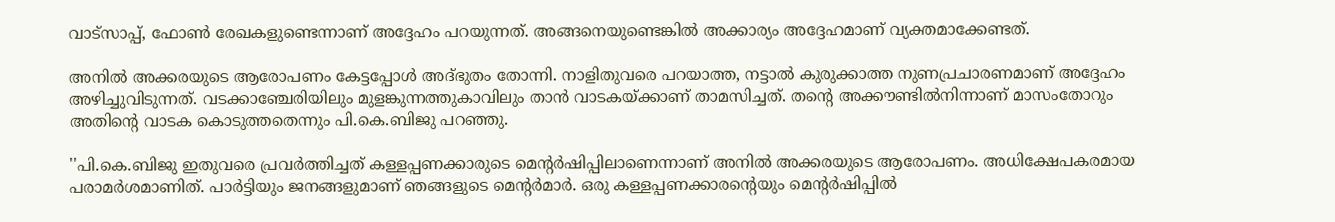വാട്‌സാപ്പ്, ഫോൺ രേഖകളുണ്ടെന്നാണ് അദ്ദേഹം പറയുന്നത്. അങ്ങനെയുണ്ടെങ്കിൽ അക്കാര്യം അദ്ദേഹമാണ് വ്യക്തമാക്കേണ്ടത്.

അനിൽ അക്കരയുടെ ആരോപണം കേട്ടപ്പോൾ അദ്ഭുതം തോന്നി. നാളിതുവരെ പറയാത്ത, നട്ടാൽ കുരുക്കാത്ത നുണപ്രചാരണമാണ് അദ്ദേഹം അഴിച്ചുവിടുന്നത്. വടക്കാഞ്ചേരിയിലും മുളങ്കുന്നത്തുകാവിലും താൻ വാടകയ്ക്കാണ് താമസിച്ചത്. തന്റെ അക്കൗണ്ടിൽനിന്നാണ് മാസംതോറും അതിന്റെ വാടക കൊടുത്തതെന്നും പി.കെ.ബിജു പറഞ്ഞു.

''പി.കെ.ബിജു ഇതുവരെ പ്രവർത്തിച്ചത് കള്ളപ്പണക്കാരുടെ മെന്റർഷിപ്പിലാണെന്നാണ് അനിൽ അക്കരയുടെ ആരോപണം. അധിക്ഷേപകരമായ പരാമർശമാണിത്. പാർട്ടിയും ജനങ്ങളുമാണ് ഞങ്ങളുടെ മെന്റർമാർ. ഒരു കള്ളപ്പണക്കാരന്റെയും മെന്റർഷിപ്പിൽ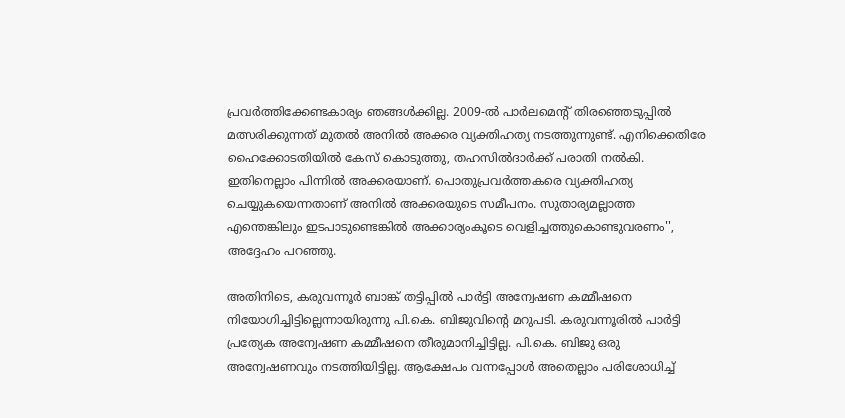പ്രവർത്തിക്കേണ്ടകാര്യം ഞങ്ങൾക്കില്ല. 2009-ൽ പാർലമെന്റ് തിരഞ്ഞെടുപ്പിൽ മത്സരിക്കുന്നത് മുതൽ അനിൽ അക്കര വ്യക്തിഹത്യ നടത്തുന്നുണ്ട്. എനിക്കെതിരേ ഹൈക്കോടതിയിൽ കേസ് കൊടുത്തു, തഹസിൽദാർക്ക് പരാതി നൽകി. ഇതിനെല്ലാം പിന്നിൽ അക്കരയാണ്. പൊതുപ്രവർത്തകരെ വ്യക്തിഹത്യ ചെയ്യുകയെന്നതാണ് അനിൽ അക്കരയുടെ സമീപനം. സുതാര്യമല്ലാത്ത എന്തെങ്കിലും ഇടപാടുണ്ടെങ്കിൽ അക്കാര്യംകൂടെ വെളിച്ചത്തുകൊണ്ടുവരണം'', അദ്ദേഹം പറഞ്ഞു.

അതിനിടെ, കരുവന്നൂർ ബാങ്ക് തട്ടിപ്പിൽ പാർട്ടി അന്വേഷണ കമ്മീഷനെ നിയോഗിച്ചിട്ടില്ലെന്നായിരുന്നു പി.കെ. ബിജുവിന്റെ മറുപടി. കരുവന്നൂരിൽ പാർട്ടി പ്രത്യേക അന്വേഷണ കമ്മീഷനെ തീരുമാനിച്ചിട്ടില്ല. പി.കെ. ബിജു ഒരു അന്വേഷണവും നടത്തിയിട്ടില്ല. ആക്ഷേപം വന്നപ്പോൾ അതെല്ലാം പരിശോധിച്ച്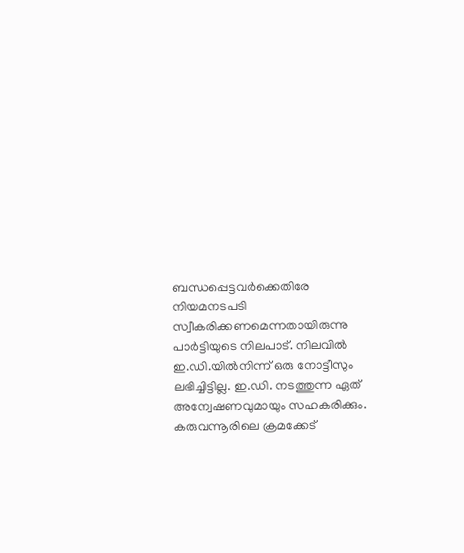ബന്ധപ്പെട്ടവർക്കെതിരേ നിയമനടപടി സ്വീകരിക്കണമെന്നതായിരുന്നു പാർട്ടിയുടെ നിലപാട്. നിലവിൽ ഇ.ഡി.യിൽനിന്ന് ഒരു നോട്ടീസും ലഭിച്ചിട്ടില്ല. ഇ.ഡി. നടത്തുന്ന ഏത് അന്വേഷണവുമായും സഹകരിക്കും. കരുവന്നൂരിലെ ക്രമക്കേട്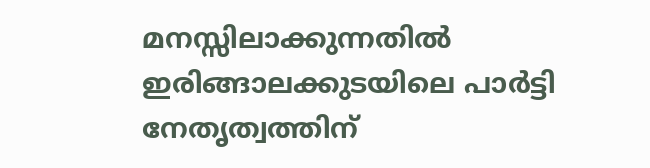മനസ്സിലാക്കുന്നതിൽ ഇരിങ്ങാലക്കുടയിലെ പാർട്ടി നേതൃത്വത്തിന്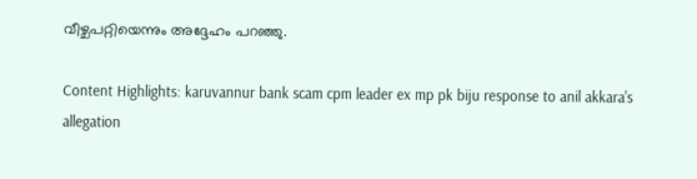വീഴ്ചപറ്റിയെന്നും അദ്ദേഹം പറഞ്ഞു.

Content Highlights: karuvannur bank scam cpm leader ex mp pk biju response to anil akkara's allegation